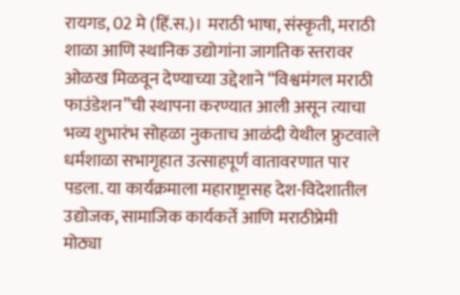रायगड, 02 मे (हिं.स.)। मराठी भाषा, संस्कृती, मराठी शाळा आणि स्थानिक उद्योगांना जागतिक स्तरावर ओळख मिळवून देण्याच्या उद्देशाने “विश्वमंगल मराठी फाउंडेशन”ची स्थापना करण्यात आली असून त्याचा भव्य शुभारंभ सोहळा नुकताच आळंदी येथील फ्रुटवाले धर्मशाळा सभागृहात उत्साहपूर्ण वातावरणात पार पडला. या कार्यक्रमाला महाराष्ट्रासह देश-विदेशातील उद्योजक, सामाजिक कार्यकर्ते आणि मराठीप्रेमी मोठ्या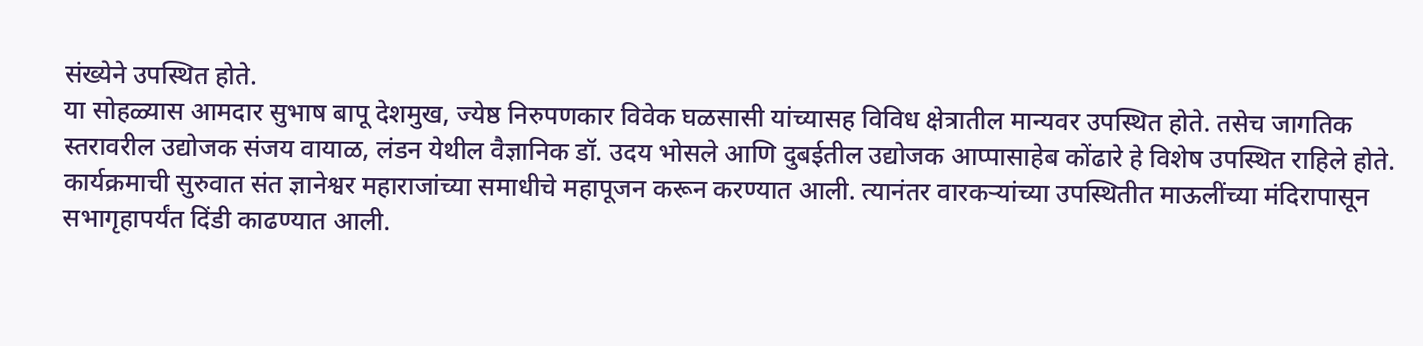संख्येने उपस्थित होते.
या सोहळ्यास आमदार सुभाष बापू देशमुख, ज्येष्ठ निरुपणकार विवेक घळसासी यांच्यासह विविध क्षेत्रातील मान्यवर उपस्थित होते. तसेच जागतिक स्तरावरील उद्योजक संजय वायाळ, लंडन येथील वैज्ञानिक डॉ. उदय भोसले आणि दुबईतील उद्योजक आप्पासाहेब कोंढारे हे विशेष उपस्थित राहिले होते.
कार्यक्रमाची सुरुवात संत ज्ञानेश्वर महाराजांच्या समाधीचे महापूजन करून करण्यात आली. त्यानंतर वारकऱ्यांच्या उपस्थितीत माऊलींच्या मंदिरापासून सभागृहापर्यंत दिंडी काढण्यात आली.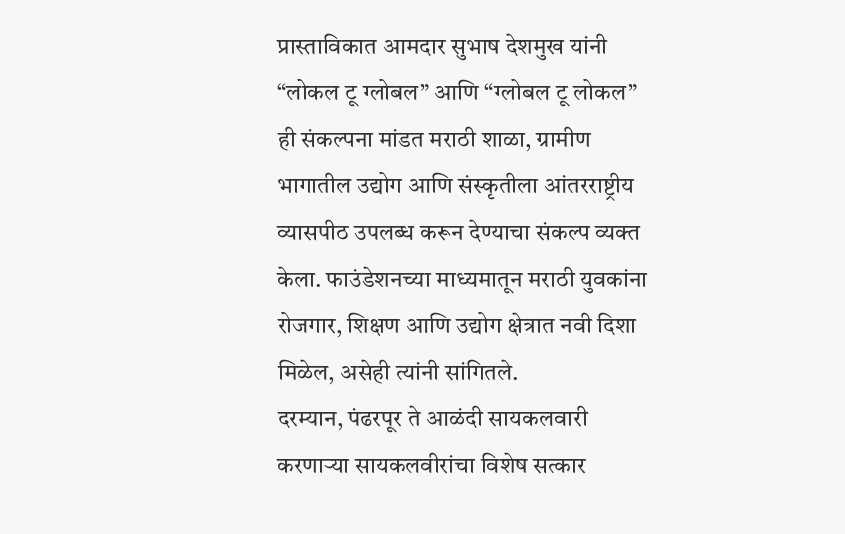प्रास्ताविकात आमदार सुभाष देशमुख यांनी “लोकल टू ग्लोबल” आणि “ग्लोबल टू लोकल” ही संकल्पना मांडत मराठी शाळा, ग्रामीण भागातील उद्योग आणि संस्कृतीला आंतरराष्ट्रीय व्यासपीठ उपलब्ध करून देण्याचा संकल्प व्यक्त केला. फाउंडेशनच्या माध्यमातून मराठी युवकांना रोजगार, शिक्षण आणि उद्योग क्षेत्रात नवी दिशा मिळेल, असेही त्यांनी सांगितले.
दरम्यान, पंढरपूर ते आळंदी सायकलवारी करणाऱ्या सायकलवीरांचा विशेष सत्कार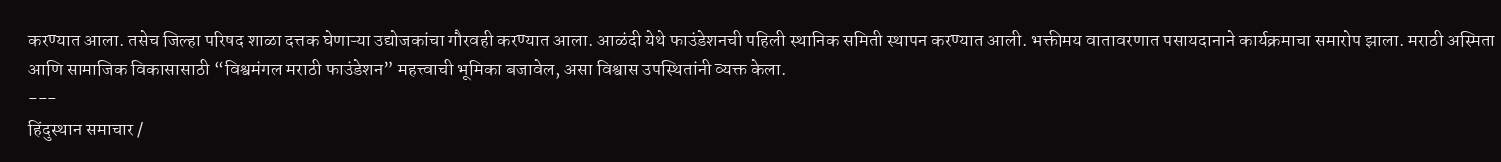करण्यात आला. तसेच जिल्हा परिषद शाळा दत्तक घेणाऱ्या उद्योजकांचा गौरवही करण्यात आला. आळंदी येथे फाउंडेशनची पहिली स्थानिक समिती स्थापन करण्यात आली. भक्तीमय वातावरणात पसायदानाने कार्यक्रमाचा समारोप झाला. मराठी अस्मिता आणि सामाजिक विकासासाठी “विश्वमंगल मराठी फाउंडेशन” महत्त्वाची भूमिका बजावेल, असा विश्वास उपस्थितांनी व्यक्त केला.
---
हिंदुस्थान समाचार /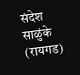संदेश साळुंके (रायगड)